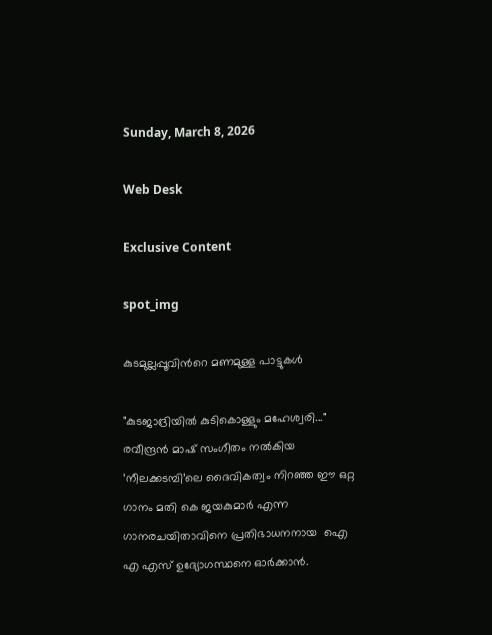Sunday, March 8, 2026

Web Desk

Exclusive Content

spot_img

കുടമുല്ലപ്പൂവിന്‍റെ മണമുള്ള പാട്ടുകൾ

"കുടജാദ്രിയിൽ കുടികൊള്ളും മഹേശ്വരി..." രവീന്ദ്രൻ മാഷ് സംഗീതം നൽകിയ ‘നീലക്കടമ്പി’ലെ ദൈവികത്വം നിറഞ്ഞ ഈ ഒറ്റ ഗാനം മതി കെ ജയകുമാർ എന്ന ഗാനരചയിതാവിനെ പ്രതിഭാധനനായ  ഐ എ എസ് ഉദ്യോഗസ്ഥനെ ഓർക്കാൻ.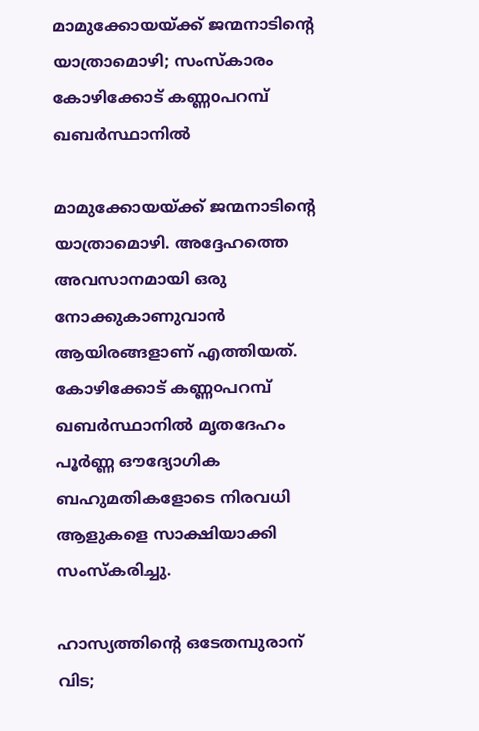മാമുക്കോയയ്ക്ക് ജന്മനാടിന്‍റെ യാത്രാമൊഴി; സംസ്കാരം കോഴിക്കോട് കണ്ണoപറമ്പ് ഖബര്‍സ്ഥാനില്‍

മാമുക്കോയയ്ക്ക് ജന്മനാടിന്‍റെ യാത്രാമൊഴി. അദ്ദേഹത്തെ അവസാനമായി ഒരു നോക്കുകാണുവാന്‍ ആയിരങ്ങളാണ് എത്തിയത്. കോഴിക്കോട് കണ്ണ൦പറമ്പ് ഖബര്‍സ്ഥാനില്‍ മൃതദേഹം പൂര്‍ണ്ണ ഔദ്യോഗിക ബഹുമതികളോടെ നിരവധി ആളുകളെ സാക്ഷിയാക്കി സംസ്കരിച്ചു.

ഹാസ്യത്തിന്‍റെ ഒടേതമ്പുരാന് വിട;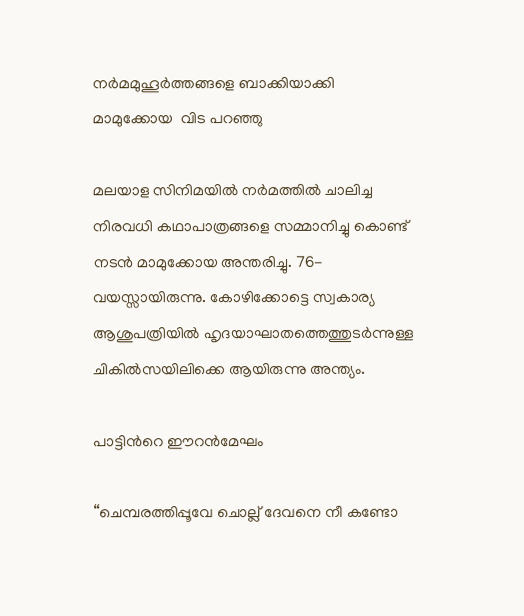നര്‍മമുഹൂര്‍ത്തങ്ങളെ ബാക്കിയാക്കി മാമുക്കോയ  വിട പറഞ്ഞു

മലയാള സിനിമയില്‍ നര്‍മത്തില്‍ ചാലിച്ച നിരവധി കഥാപാത്രങ്ങളെ സമ്മാനിച്ചു കൊണ്ട് നടന്‍ മാമുക്കോയ അന്തരിച്ചു. 76- വയസ്സായിരുന്നു. കോഴിക്കോട്ടെ സ്വകാര്യ ആശുപത്രിയില്‍ ഹൃദയാഘാതത്തെത്തുടര്‍ന്നുള്ള ചികില്‍സയിലിക്കെ ആയിരുന്നു അന്ത്യം.

പാട്ടിന്‍റെ ഈറന്‍മേഘം

“ചെമ്പരത്തിപ്പൂവേ ചൊല്ല് ദേവനെ നീ കണ്ടോ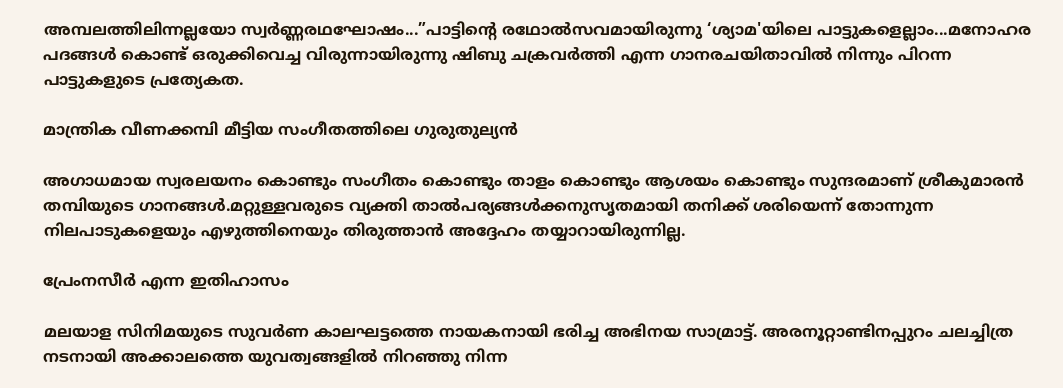അമ്പലത്തിലിന്നല്ലയോ സ്വര്‍ണ്ണരഥഘോഷം...”പാട്ടിന്‍റെ രഥോല്‍സവമായിരുന്നു ‘ശ്യാമ'യിലെ പാട്ടുകളെല്ലാം...മനോഹര പദങ്ങള്‍ കൊണ്ട് ഒരുക്കിവെച്ച വിരുന്നായിരുന്നു ഷിബു ചക്രവര്‍ത്തി എന്ന ഗാനരചയിതാവില്‍ നിന്നും പിറന്ന പാട്ടുകളുടെ പ്രത്യേകത.

മാന്ത്രിക വീണക്കമ്പി മീട്ടിയ സംഗീതത്തിലെ ഗുരുതുല്യൻ

അഗാധമായ സ്വരലയനം കൊണ്ടും സംഗീതം കൊണ്ടും താളം കൊണ്ടും ആശയം കൊണ്ടും സുന്ദരമാണ് ശ്രീകുമാരൻ തമ്പിയുടെ ഗാനങ്ങൾ.മറ്റുള്ളവരുടെ വ്യക്തി താൽപര്യങ്ങൾക്കനുസൃതമായി തനിക്ക് ശരിയെന്ന് തോന്നുന്ന നിലപാടുകളെയും എഴുത്തിനെയും തിരുത്താൻ അദ്ദേഹം തയ്യാറായിരുന്നില്ല.

പ്രേംനസീർ എന്ന ഇതിഹാസം

മലയാള സിനിമയുടെ സുവർണ കാലഘട്ടത്തെ നായകനായി ഭരിച്ച അഭിനയ സാമ്രാട്ട്. അരനൂറ്റാണ്ടിനപ്പുറം ചലച്ചിത്ര നടനായി അക്കാലത്തെ യുവത്വങ്ങളിൽ നിറഞ്ഞു നിന്ന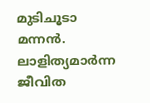മുടിചൂടാ മന്നൻ. ലാളിത്യമാർന്ന ജീവിത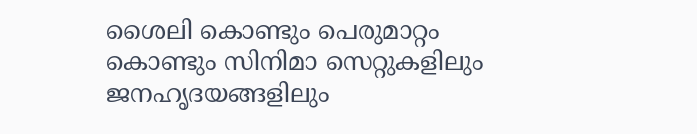ശൈലി കൊണ്ടും പെരുമാറ്റം കൊണ്ടും സിനിമാ സെറ്റുകളിലും ജനഹൃദയങ്ങളിലും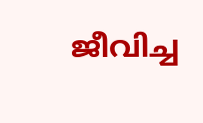ജീവിച്ച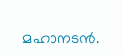മഹാനടന്‍.